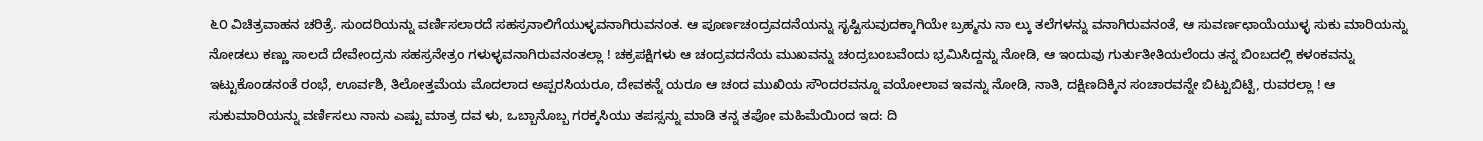೬೦ ವಿಚಿತ್ರವಾಹನ ಚರಿತ್ರೆ. ಸುಂದರಿಯನ್ನು ವರ್ಣಿಸಲಾರದೆ ಸಹಸ್ರನಾಲಿಗೆಯುಳ್ಳವನಾಗಿರುವನಂತ. ಆ ಪೂರ್ಣಚಂದ್ರವದನೆಯನ್ನು ಸೃಷ್ಟಿಸುವುದಕ್ಕಾಗಿಯೇ ಬ್ರಹ್ಮನು ನಾ ಲ್ಕು ತಲೆಗಳನ್ನು ವನಾಗಿರುವನಂತೆ, ಆ ಸುವರ್ಣಛಾಯೆಯುಳ್ಳ ಸುಕು ಮಾರಿಯನ್ನು ನೋಡಲು ಕಣ್ಣು ಸಾಲದೆ ದೇವೇಂದ್ರನು ಸಹಸ್ರನೇತ್ರಂ ಗಳುಳ್ಳವನಾಗಿರುವನಂತಲ್ಲಾ ! ಚಕ್ರಪಕ್ಷಿಗಳು ಆ ಚಂದ್ರವದನೆಯ ಮುಖವನ್ನು ಚಂದ್ರಬಂಬವೆಂದು ಭ್ರಮಿಸಿದ್ದನ್ನು ನೋಡಿ, ಆ ಇಂದುವು ಗುರ್ತುತೀತಿಯಲೆಂದು ತನ್ನ ಬಿಂಬದಲ್ಲಿ ಕಳಂಕವನ್ನು ಇಟ್ಟುಕೊಂಡನಂತೆ ರಂಭೆ, ಊರ್ವಶಿ, ತಿಲೋತ್ತಮೆಯ ಮೊದಲಾದ ಅಪ್ಪರಸಿಯರೂ, ದೇವಕನ್ನೆ ಯರೂ ಆ ಚಂದ ಮುಖಿಯ ಸೌಂದರವನ್ನೂ ವಯೋಲಾವ ಇವನ್ನು ನೋಡಿ, ನಾತಿ, ದಕ್ಷಿಣದಿಕ್ಕಿನ ಸಂಚಾರವನ್ನೇ ಬಿಟ್ಟುಬಿಟ್ಟಿ, ರುವರಲ್ಲಾ ! ಆ ಸುಕುಮಾರಿಯನ್ನು ವರ್ಣಿಸಲು ನಾನು ಎಷ್ಟು ಮಾತ್ರ ದವ ಳು, ಒಬ್ಬಾನೊಬ್ಬ ಗರಕ್ಕಸಿಯು ತಪಸ್ಸನ್ನು ಮಾಡಿ ತನ್ನ ತಪೋ ಮಹಿಮೆಯಿಂದ ಇದ: ದಿ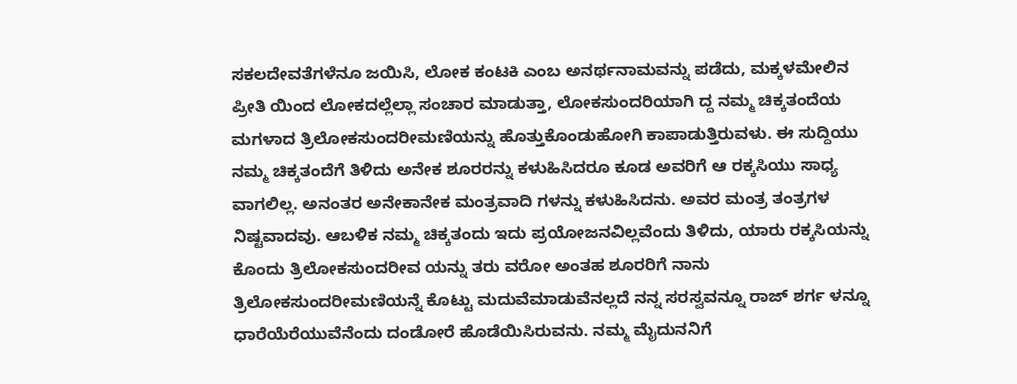ಸಕಲದೇವತೆಗಳೆನೂ ಜಯಿಸಿ, ಲೋಕ ಕಂಟಕಿ ಎಂಬ ಅನರ್ಥನಾಮವನ್ನು ಪಡೆದು, ಮಕ್ಕಳಮೇಲಿನ ಪ್ರೀತಿ ಯಿಂದ ಲೋಕದಲ್ಲೆಲ್ಲಾ ಸಂಚಾರ ಮಾಡುತ್ತಾ, ಲೋಕಸುಂದರಿಯಾಗಿ ದ್ದ ನಮ್ಮ ಚಿಕ್ಕತಂದೆಯ ಮಗಳಾದ ತ್ರಿಲೋಕಸುಂದರೀಮಣಿಯನ್ನು ಹೊತ್ತುಕೊಂಡುಹೋಗಿ ಕಾಪಾಡುತ್ತಿರುವಳು. ಈ ಸುದ್ದಿಯು ನಮ್ಮ ಚಿಕ್ಕತಂದೆಗೆ ತಿಳಿದು ಅನೇಕ ಶೂರರನ್ನು ಕಳುಹಿಸಿದರೂ ಕೂಡ ಅವರಿಗೆ ಆ ರಕ್ಕಸಿಯು ಸಾಧ್ಯ ವಾಗಲಿಲ್ಲ. ಅನಂತರ ಅನೇಕಾನೇಕ ಮಂತ್ರವಾದಿ ಗಳನ್ನು ಕಳುಹಿಸಿದನು. ಅವರ ಮಂತ್ರ ತಂತ್ರಗಳ ನಿಷ್ಟವಾದವು. ಆಬಳಿಕ ನಮ್ಮ ಚಿಕ್ಕತಂದು ಇದು ಪ್ರಯೋಜನವಿಲ್ಲವೆಂದು ತಿಳಿದು, ಯಾರು ರಕ್ಕಸಿಯನ್ನು ಕೊಂದು ತ್ರಿಲೋಕಸುಂದರೀವ ಯನ್ನು ತರು ವರೋ ಅಂತಹ ಶೂರರಿಗೆ ನಾನು ತ್ರಿಲೋಕಸುಂದರೀಮಣಿಯನ್ನೆ ಕೊಟ್ಟು ಮದುವೆಮಾಡುವೆನಲ್ಲದೆ ನನ್ನ ಸರಸ್ವವನ್ನೂ ರಾಜ್ ಶರ್ಗ ಳನ್ನೂ ಧಾರೆಯೆರೆಯುವೆನೆಂದು ದಂಡೋರೆ ಹೊಡೆಯಿಸಿರುವನು. ನಮ್ಮ ಮೈದುನನಿಗೆ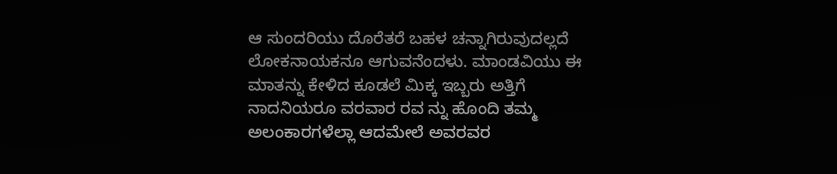ಆ ಸುಂದರಿಯು ದೊರೆತರೆ ಬಹಳ ಚನ್ನಾಗಿರುವುದಲ್ಲದೆ ಲೋಕನಾಯಕನೂ ಆಗುವನೆಂದಳು. ಮಾಂಡವಿಯು ಈ ಮಾತನ್ನು ಕೇಳಿದ ಕೂಡಲೆ ಮಿಕ್ಕ ಇಬ್ಬರು ಅತ್ತಿಗೆ ನಾದನಿಯರೂ ವರವಾರ ರವ ನ್ನು ಹೊಂದಿ ತಮ್ಮ ಅಲಂಕಾರಗಳೆಲ್ಲಾ ಆದಮೇಲೆ ಅವರವರ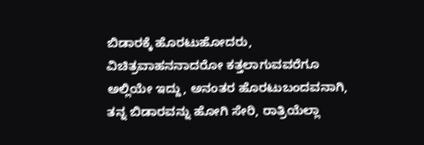ಬಿಡಾರಕ್ಕೆ ಹೊರಟುಹೋದರು, ವಿಚಿತ್ರವಾಹನನಾದರೋ ಕತ್ತಲಾಗುವವರೆಗೂ ಅಲ್ಲಿಯೇ ಇದ್ದು, ಅನಂತರ ಹೊರಟುಬಂದವನಾಗಿ, ತನ್ನ ಬಿಡಾರವನ್ನು ಹೋಗಿ ಸೇರಿ, ರಾತ್ರಿಯೆಲ್ಲಾ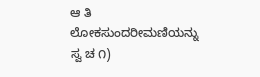ಆ ತಿ ಲೋಕಸುಂದರೀಮಣಿಯನ್ನು ಸ್ವ ಚ ೧)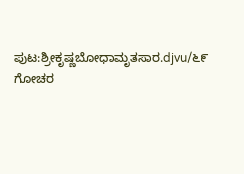ಪುಟ:ಶ್ರೀಕೃಷ್ಣಬೋಧಾಮೃತಸಾರ.djvu/೬೯
ಗೋಚರ